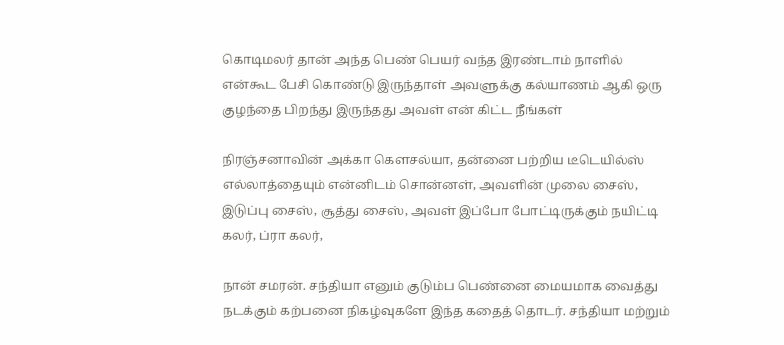கொடிமலர் தான் அந்த பெண் பெயர் வந்த இரண்டாம் நாளில் என்கூட பேசி கொண்டு இருந்தாள் அவளுக்கு கல்யாணம் ஆகி ஒரு குழந்தை பிறந்து இருந்தது அவள் என் கிட்ட நீங்கள்

நிரஞ்சனாவின் அக்கா கௌசல்யா, தன்னை பற்றிய டீடெயில்ஸ் எல்லாத்தையும் என்னிடம் சொன்னள், அவளின் முலை சைஸ், இடுப்பு சைஸ், சூத்து சைஸ், அவள் இப்போ போட்டிருக்கும் நயிட்டி கலர், ப்ரா கலர்,

நான் சமரன். சந்தியா எனும் குடும்ப பெண்னை மையமாக வைத்து நடக்கும் கற்பனை நிகழ்வுகளே இந்த கதைத் தொடர். சந்தியா மற்றும்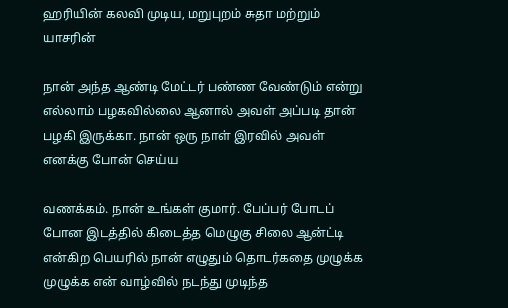ஹரியின் கலவி முடிய, மறுபுறம் சுதா மற்றும் யாசரின்

நான் அந்த ஆண்டி மேட்டர் பண்ண வேண்டும் என்று எல்லாம் பழகவில்லை ஆனால் அவள் அப்படி தான் பழகி இருக்கா. நான் ஒரு நாள் இரவில் அவள் எனக்கு போன் செய்ய

வணக்கம். நான் உங்கள் குமார். பேப்பர் போடப் போன இடத்தில் கிடைத்த மெழுகு சிலை ஆன்ட்டி என்கிற பெயரில் நான் எழுதும் தொடர்கதை முழுக்க முழுக்க என் வாழ்வில் நடந்து முடிந்த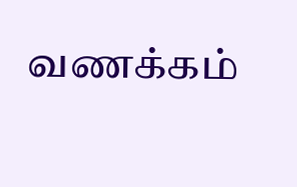வணக்கம்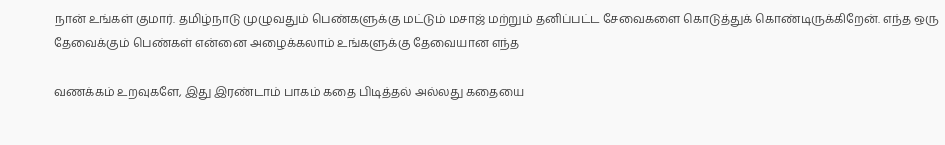நான் உங்கள் குமார். தமிழ்நாடு முழுவதும் பெண்களுக்கு மட்டும் மசாஜ் மற்றும் தனிப்பட்ட சேவைகளை கொடுத்துக் கொண்டிருக்கிறேன். எந்த ஒரு தேவைக்கும் பெண்கள் என்னை அழைக்கலாம் உங்களுக்கு தேவையான எந்த

வணக்கம் உறவுகளே, இது இரண்டாம் பாகம் கதை பிடித்தல் அல்லது கதையை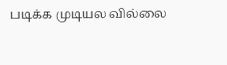படிக்க முடியல வில்லை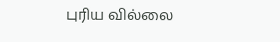புரிய வில்லை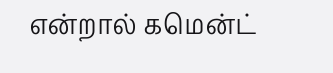என்றால் கமென்ட்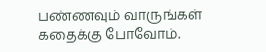பண்ணவும் வாருங்கள் கதைக்கு போவோம்.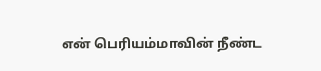என் பெரியம்மாவின் நீண்ட